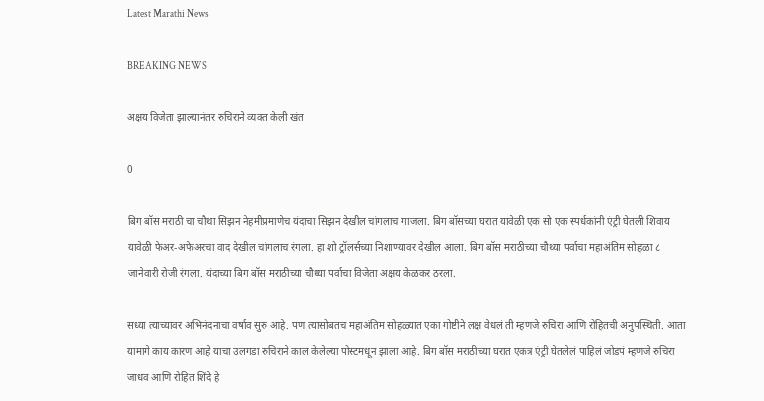Latest Marathi News

BREAKING NEWS

अक्षय विजेता झाल्यानंतर रुचिराने व्यक्त केली खंत

0

बिग बॉस मराठी चा चौथा सिझन नेहमीप्रमाणेच यंदाचा सिझन देखील चांगलाच गाजला. बिग बॉसच्या घरात यावेळी एक सो एक स्पर्धकांनी एंट्री घेतली शिवाय यावेळी फेअर-अफेअरचा वाद देखील चांगलाच रंगला. हा शो ट्रॉलर्सच्या निशाण्यावर देखील आला. बिग बॉस मराठीच्या चौथ्या पर्वाचा महाअंतिम सोहळा ८ जानेवारी रोजी रंगला. यंदाच्या बिग बॉस मराठीच्या चौथ्या पर्वाचा विजेता अक्षय केळकर ठरला.

सध्या त्याच्यावर अभिनंदनाचा वर्षाव सुरु आहे. पण त्यासोबतच महाअंतिम सोहळ्यात एका गोष्टीने लक्ष वेधलं ती म्हणजे रुचिरा आणि रोहितची अनुपस्थिती. आता यामागे काय कारण आहे याचा उलगडा रुचिराने काल केलेल्या पोस्टमधून झाला आहे. बिग बॉस मराठीच्या घरात एकत्र एंट्री घेतलेलं पाहिलं जोडपं म्हणजे रुचिरा जाधव आणि रोहित शिंदे हे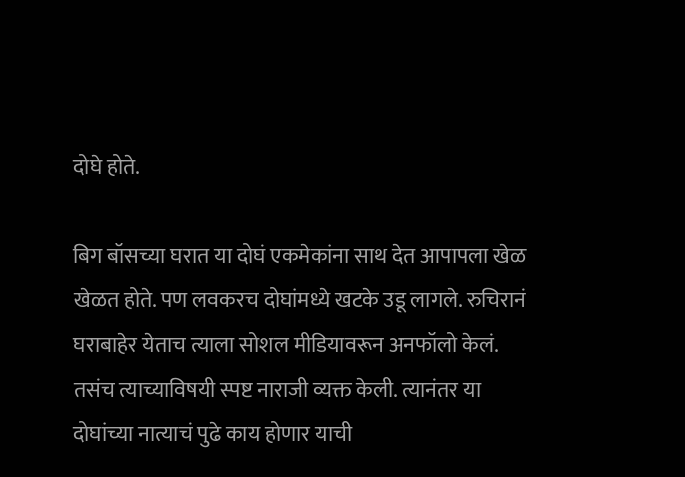दोघे होते.

बिग बॉसच्या घरात या दोघं एकमेकांना साथ देत आपापला खेळ खेळत होते. पण लवकरच दोघांमध्ये खटके उडू लागले. रुचिरानं घराबाहेर येताच त्याला सोशल मीडियावरून अनफॉलो केलं. तसंच त्याच्याविषयी स्पष्ट नाराजी व्यक्त केली. त्यानंतर या दोघांच्या नात्याचं पुढे काय होणार याची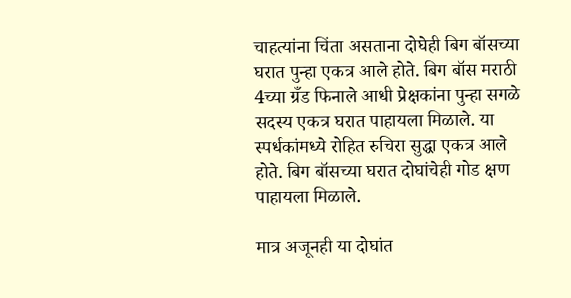चाहत्यांना चिंता असताना दोघेही बिग बॉसच्या घरात पुन्हा एकत्र आले होते. बिग बॉस मराठी 4च्या ग्रँड फिनाले आधी प्रेक्षकांना पुन्हा सगळे सदस्य एकत्र घरात पाहायला मिळाले. या स्पर्धकांमध्ये रोहित रुचिरा सुद्धा एकत्र आले होते. बिग बॉसच्या घरात दोघांचेही गोड क्षण पाहायला मिळाले.

मात्र अजूनही या दोघांत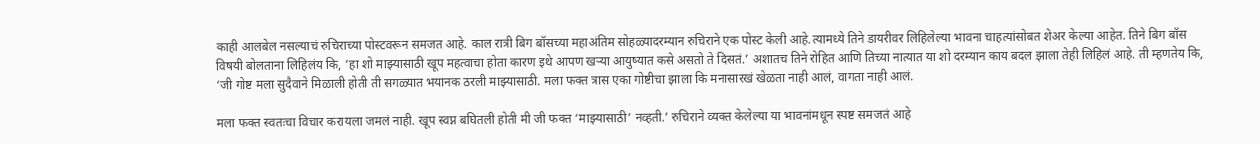काही आलबेल नसल्याचं रुचिराच्या पोस्टवरून समजत आहे. काल रात्री बिग बॉसच्या महाअंतिम सोहळ्यादरम्यान रुचिराने एक पोस्ट केली आहे.त्यामध्ये तिने डायरीवर लिहिलेल्या भावना चाहत्यांसोबत शेअर केल्या आहेत. तिने बिग बॉस विषयी बोलताना लिहिलंय कि, ‘हा शो माझ्यासाठी खूप महत्वाचा होता कारण इथे आपण खऱ्या आयुष्यात कसे असतो ते दिसतं.’ अशातच तिने रोहित आणि तिच्या नात्यात या शो दरम्यान काय बदल झाला तेही लिहिलं आहे. ती म्हणतेय कि, ‘जी गोष्ट मला सुदैवाने मिळाली होती ती सगळ्यात भयानक ठरली माझ्यासाठी. मला फक्त त्रास एका गोष्टीचा झाला कि मनासारखं खेळता नाही आलं, वागता नाही आलं.

मला फक्त स्वतःचा विचार करायला जमलं नाही. खूप स्वप्न बघितली होती मी जी फक्त ‘माझ्यासाठी’ नव्हती.’ रुचिराने व्यक्त केलेल्या या भावनांमधून स्पष्ट समजतं आहे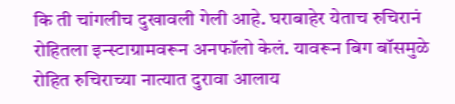कि ती चांगलीच दुखावली गेली आहे. घराबाहेर येताच रुचिरानं रोहितला इन्स्टाग्रामवरून अनफॉलो केलं. यावरून बिग बॉसमुळे रोहित रुचिराच्या नात्यात दुरावा आलाय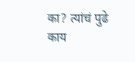का? त्यांचं पुढे काय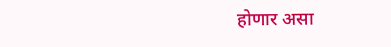होणार असा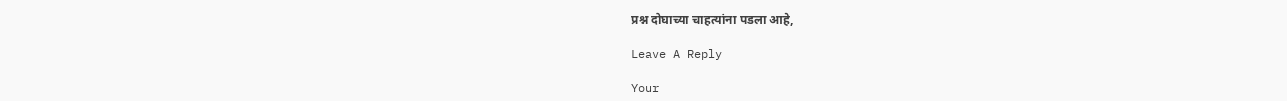प्रश्न दोघाच्या चाहत्यांना पडला आहे,

Leave A Reply

Your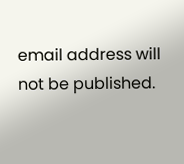email address will not be published.